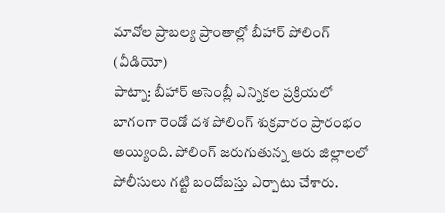మావోల ప్రాబల్య ప్రాంతాల్లో బీహార్ పోలింగ్ (వీడియో)
పాట్నా: బీహార్ అసెంబ్లీ ఎన్నికల ప్రక్రియలో బాగంగా రెండో దశ పోలింగ్ శుక్రవారం ప్రారంభం అయ్యింది. పోలింగ్ జరుగుతున్న ఆరు జిల్లాలలో పోలీసులు గట్టి బందోబస్తు ఎర్పాటు చేశారు.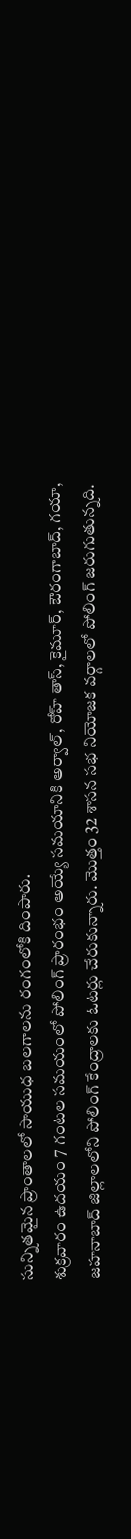సున్నితమైన ప్రాంతాలలో సాయుధ బలగాలను రంగంలోకి దింపారు.
శుక్రవారం ఉదయం 7 గంటల సమయంలో పోలింగ్ ప్రారంభం అయ్యే సమయానికి అర్వాల్, రోహ్ తాస్, కైమూర్, ఔరంగాబాద్, గయా, జహనాబాద్ జిల్లాలలోని పోలింగ్ కేంద్రాలకు ఓటర్లు చేరుకున్నారు. మొత్తం 32 శాసన సభ నియోజక వర్గాలలో పోలింగ్ జరుగుతున్నది.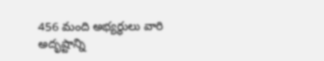456 మంది అభ్యర్థులు వారి అదృష్టాన్ని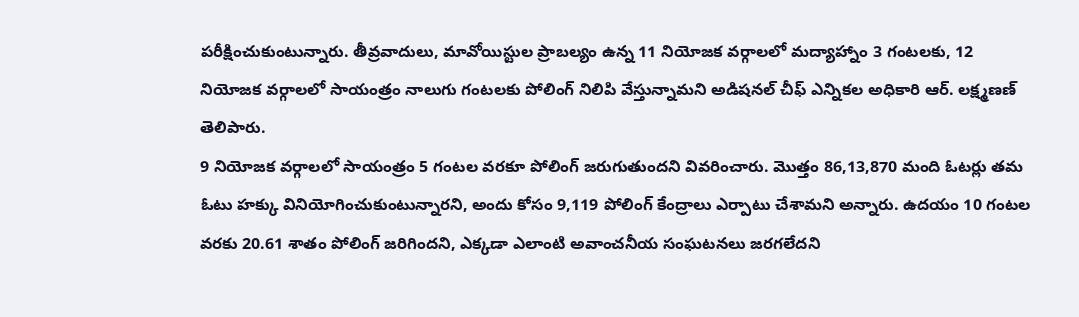పరీక్షించుకుంటున్నారు. తీవ్రవాదులు, మావోయిస్టుల ప్రాబల్యం ఉన్న 11 నియోజక వర్గాలలో మద్యాహ్నాం 3 గంటలకు, 12 నియోజక వర్గాలలో సాయంత్రం నాలుగు గంటలకు పోలింగ్ నిలిపి వేస్తున్నామని అడిషనల్ చీఫ్ ఎన్నికల అధికారి ఆర్. లక్ష్మణణ్ తెలిపారు.
9 నియోజక వర్గాలలో సాయంత్రం 5 గంటల వరకూ పోలింగ్ జరుగుతుందని వివరించారు. మొత్తం 86,13,870 మంది ఓటర్లు తమ ఓటు హక్కు వినియోగించుకుంటున్నారని, అందు కోసం 9,119 పోలింగ్ కేంద్రాలు ఎర్పాటు చేశామని అన్నారు. ఉదయం 10 గంటల వరకు 20.61 శాతం పోలింగ్ జరిగిందని, ఎక్కడా ఎలాంటి అవాంచనీయ సంఘటనలు జరగలేదని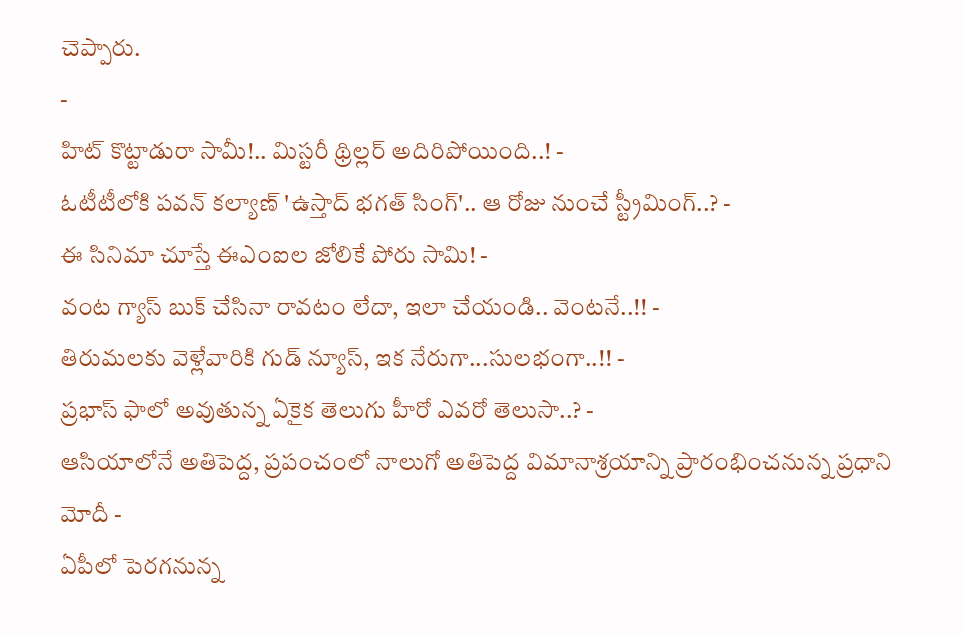చెప్పారు.
-
హిట్ కొట్టాడురా సామీ!.. మిస్టరీ థ్రిల్లర్ అదిరిపోయింది..! -
ఓటీటీలోకి పవన్ కల్యాణ్ 'ఉస్తాద్ భగత్ సింగ్'.. ఆ రోజు నుంచే స్ట్రీమింగ్..? -
ఈ సినిమా చూస్తే ఈఎంఐల జోలికే పోరు సామి! -
వంట గ్యాస్ బుక్ చేసినా రావటం లేదా, ఇలా చేయండి.. వెంటనే..!! -
తిరుమలకు వెళ్లేవారికి గుడ్ న్యూస్, ఇక నేరుగా...సులభంగా..!! -
ప్రభాస్ ఫాలో అవుతున్న ఏకైక తెలుగు హీరో ఎవరో తెలుసా..? -
ఆసియాలోనే అతిపెద్ద, ప్రపంచంలో నాలుగో అతిపెద్ద విమానాశ్రయాన్ని ప్రారంభించనున్న ప్రధాని మోదీ -
ఏపీలో పెరగనున్న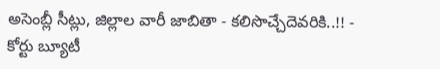అసెంబ్లీ సీట్లు, జిల్లాల వారీ జాబితా - కలిసొచ్చేదెవరికి..!! -
కోర్టు బ్యూటీ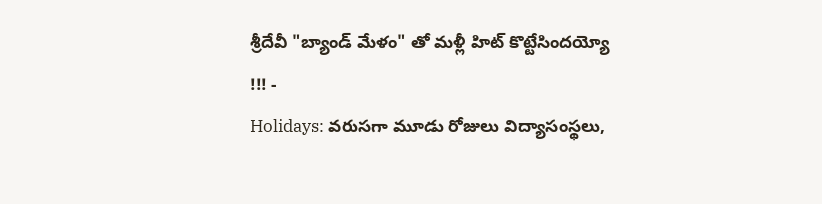శ్రీదేవీ "బ్యాండ్ మేళం" తో మళ్లీ హిట్ కొట్టేసిందయ్యో !!! -
Holidays: వరుసగా మూడు రోజులు విద్యాసంస్థలు,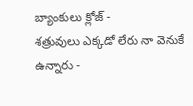బ్యాంకులు క్లోజ్ -
శత్రువులు ఎక్కడో లేరు నా వెనుకే ఉన్నారు -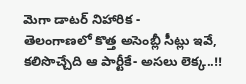మెగా డాటర్ నిహారిక -
తెలంగాణలో కొత్త అసెంబ్లీ సీట్లు ఇవే, కలిసొచ్చేది ఆ పార్టీకే- అసలు లెక్క..!!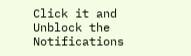Click it and Unblock the Notifications